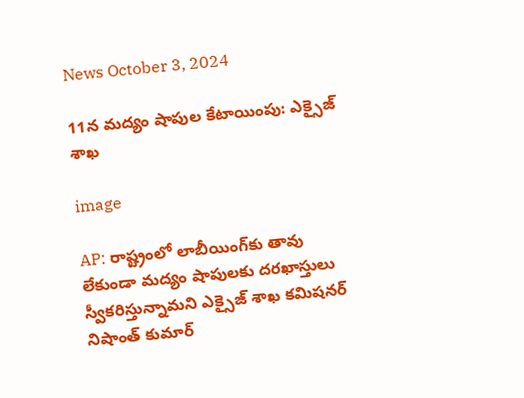News October 3, 2024

11న మద్యం షాపుల కేటాయింపు: ఎక్సైజ్ శాఖ

image

AP: రాష్ట్రంలో లాబీయింగ్‌కు తావు లేకుండా మద్యం షాపులకు దరఖాస్తులు స్వీకరిస్తున్నామని ఎక్సైజ్ శాఖ కమిషనర్ నిషాంత్ కుమార్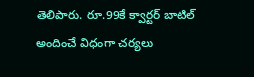తెలిపారు. రూ.99కే క్వార్టర్ బాటిల్ అందించే విధంగా చర్యలు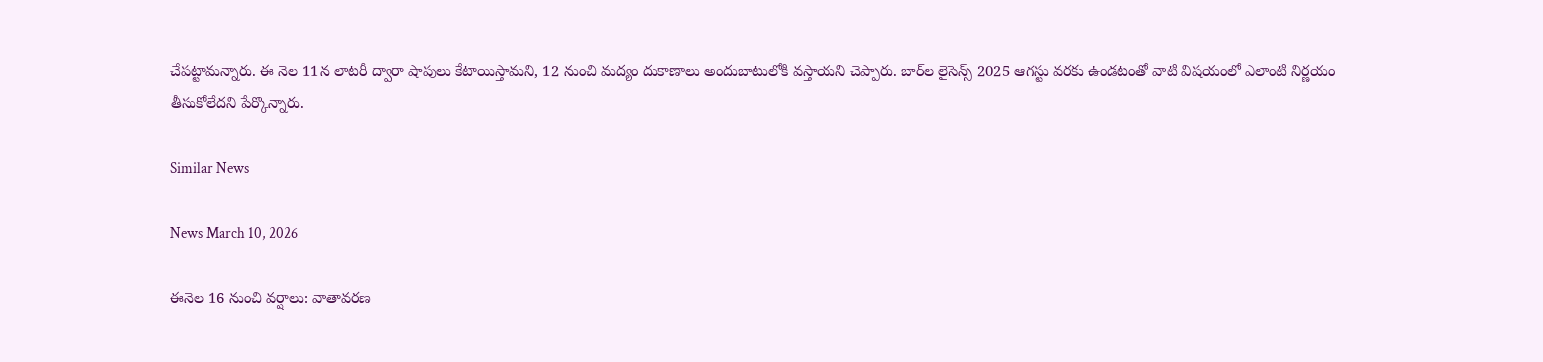చేపట్టామన్నారు. ఈ నెల 11న లాటరీ ద్వారా షాపులు కేటాయిస్తామని, 12 నుంచి మద్యం దుకాణాలు అందుబాటులోకి వస్తాయని చెప్పారు. బార్‌ల లైసెన్స్ 2025 ఆగస్టు వరకు ఉండటంతో వాటి విషయంలో ఎలాంటి నిర్ణయం తీసుకోలేదని పేర్కొన్నారు.

Similar News

News March 10, 2026

ఈనెల 16 నుంచి వర్షాలు: వాతావరణ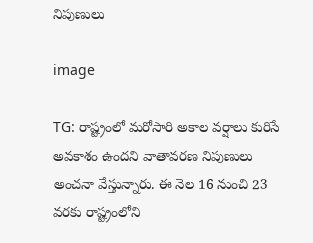నిపుణులు

image

TG: రాష్ట్రంలో మరోసారి అకాల వర్షాలు కురిసే అవకాశం ఉందని వాతావరణ నిపుణులు అంచనా వేస్తున్నారు. ఈ నెల 16 నుంచి 23 వరకు రాష్ట్రంలోని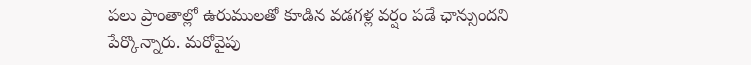పలు ప్రాంతాల్లో ఉరుములతో కూడిన వడగళ్ల వర్షం పడే ఛాన్సుందని పేర్కొన్నారు. మరోవైపు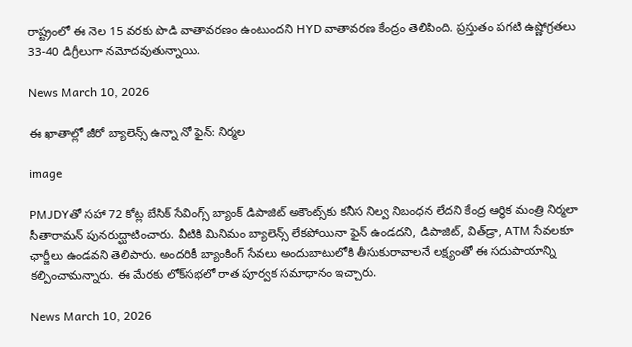రాష్ట్రంలో ఈ నెల 15 వరకు పొడి వాతావరణం ఉంటుందని HYD వాతావరణ కేంద్రం తెలిపింది. ప్రస్తుతం పగటి ఉష్ణోగ్రతలు 33-40 డిగ్రీలుగా నమోదవుతున్నాయి.

News March 10, 2026

ఈ ఖాతాల్లో జీరో బ్యాలెన్స్ ఉన్నా నో ఫైన్: నిర్మల

image

PMJDYతో సహా 72 కోట్ల బేసిక్ సేవింగ్స్ బ్యాంక్ డిపాజిట్ అకౌంట్స్‌కు కనీస నిల్వ నిబంధన లేదని కేంద్ర ఆర్థిక మంత్రి నిర్మలా సీతారామన్ పునరుద్ఘాటించారు. వీటికి మినిమం బ్యాలెన్స్ లేకపోయినా ఫైన్ ఉండదని, డిపాజిట్, విత్‌డ్రా, ATM సేవలకూ ఛార్జీలు ఉండవని తెలిపారు. అందరికీ బ్యాంకింగ్ సేవలు అందుబాటులోకి తీసుకురావాలనే లక్ష్యంతో ఈ సదుపాయాన్ని కల్పించామన్నారు. ఈ మేరకు లోక్‌సభలో రాత పూర్వక సమాధానం ఇచ్చారు.

News March 10, 2026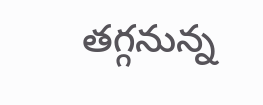తగ్గనున్న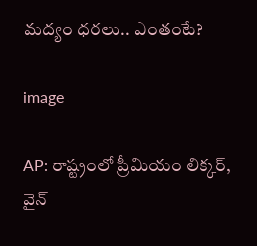మద్యం ధరలు.. ఎంతంటే?

image

AP: రాష్ట్రంలో ప్రీమియం లిక్కర్, వైన్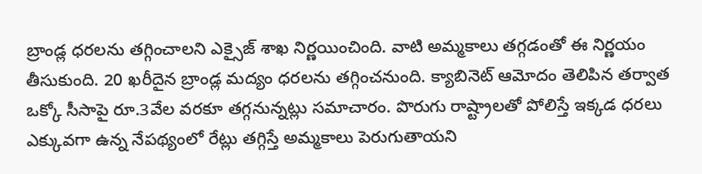బ్రాండ్ల ధరలను తగ్గించాలని ఎక్సైజ్ శాఖ నిర్ణయించింది. వాటి అమ్మకాలు తగ్గడంతో ఈ నిర్ణయం తీసుకుంది. 20 ఖరీదైన బ్రాండ్ల మద్యం ధరలను తగ్గించనుంది. క్యాబినెట్ ఆమోదం తెలిపిన తర్వాత ఒక్కో సీసాపై రూ.3వేల వరకూ తగ్గనున్నట్లు సమాచారం. పొరుగు రాష్ట్రాలతో పోలిస్తే ఇక్కడ ధరలు ఎక్కువగా ఉన్న నేపథ్యంలో రేట్లు తగ్గిస్తే అమ్మకాలు పెరుగుతాయని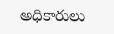అధికారులు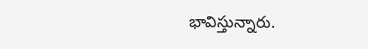భావిస్తున్నారు.